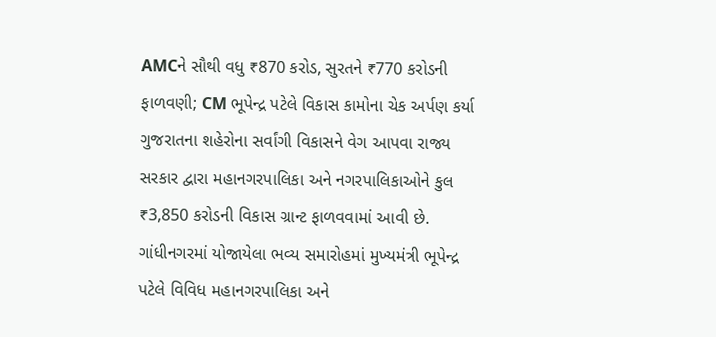AMCને સૌથી વધુ ₹870 કરોડ, સુરતને ₹770 કરોડની ફાળવણી; CM ભૂપેન્દ્ર પટેલે વિકાસ કામોના ચેક અર્પણ કર્યા
ગુજરાતના શહેરોના સર્વાંગી વિકાસને વેગ આપવા રાજ્ય સરકાર દ્વારા મહાનગરપાલિકા અને નગરપાલિકાઓને કુલ ₹3,850 કરોડની વિકાસ ગ્રાન્ટ ફાળવવામાં આવી છે. ગાંધીનગરમાં યોજાયેલા ભવ્ય સમારોહમાં મુખ્યમંત્રી ભૂપેન્દ્ર પટેલે વિવિધ મહાનગરપાલિકા અને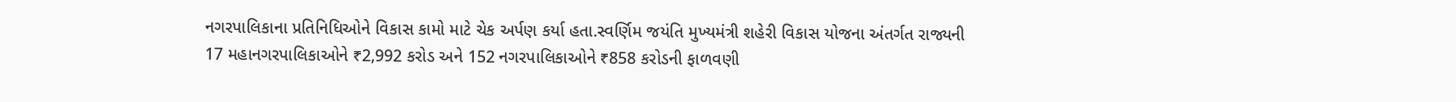નગરપાલિકાના પ્રતિનિધિઓને વિકાસ કામો માટે ચેક અર્પણ કર્યા હતા.સ્વર્ણિમ જયંતિ મુખ્યમંત્રી શહેરી વિકાસ યોજના અંતર્ગત રાજ્યની 17 મહાનગરપાલિકાઓને ₹2,992 કરોડ અને 152 નગરપાલિકાઓને ₹858 કરોડની ફાળવણી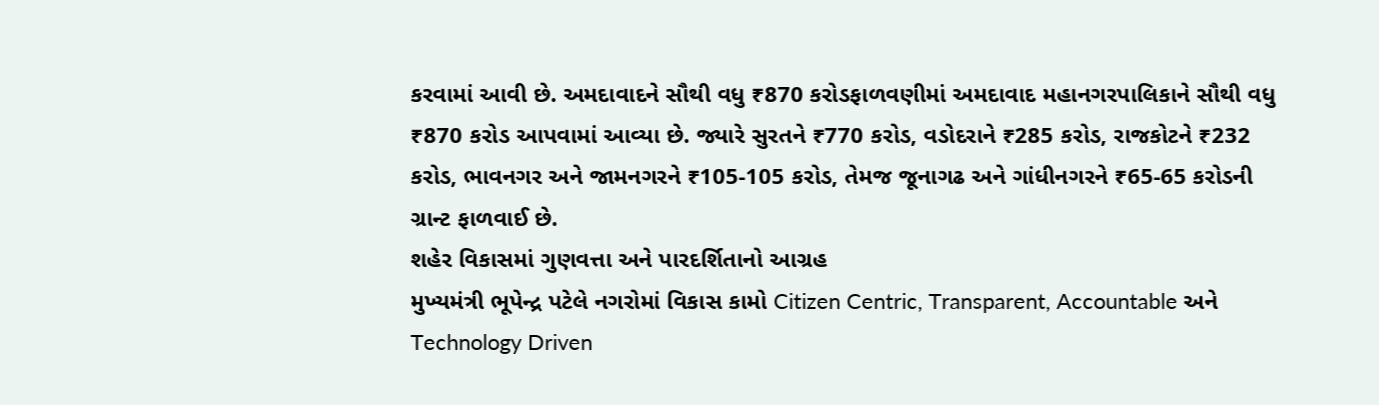કરવામાં આવી છે. અમદાવાદને સૌથી વધુ ₹870 કરોડફાળવણીમાં અમદાવાદ મહાનગરપાલિકાને સૌથી વધુ ₹870 કરોડ આપવામાં આવ્યા છે. જ્યારે સુરતને ₹770 કરોડ, વડોદરાને ₹285 કરોડ, રાજકોટને ₹232 કરોડ, ભાવનગર અને જામનગરને ₹105-105 કરોડ, તેમજ જૂનાગઢ અને ગાંધીનગરને ₹65-65 કરોડની ગ્રાન્ટ ફાળવાઈ છે.
શહેર વિકાસમાં ગુણવત્તા અને પારદર્શિતાનો આગ્રહ
મુખ્યમંત્રી ભૂપેન્દ્ર પટેલે નગરોમાં વિકાસ કામો Citizen Centric, Transparent, Accountable અને Technology Driven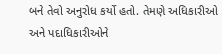બને તેવો અનુરોધ કર્યો હતો. તેમણે અધિકારીઓ અને પદાધિકારીઓને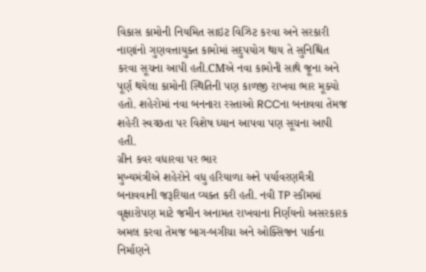વિકાસ કામોની નિયમિત સાઇટ વિઝિટ કરવા અને સરકારી નાણાંનો ગુણવત્તાયુક્ત કામોમાં સદુપયોગ થાય તે સુનિશ્ચિત કરવા સૂચના આપી હતી.CMએ નવા કામોની સાથે જૂના અને પૂર્ણ થયેલા કામોની સ્થિતિની પણ કાળજી રાખવા ભાર મૂક્યો હતો. શહેરોમાં નવા બનનારા રસ્તાઓ RCCના બનાવવા તેમજ શહેરી સ્વચ્છતા પર વિશેષ ધ્યાન આપવા પણ સૂચના આપી હતી.
ગ્રીન કવર વધારવા પર ભાર
મુખ્યમંત્રીએ શહેરોને વધુ હરિયાળા અને પર્યાવરણમૈત્રી બનાવવાની જરૂરિયાત વ્યક્ત કરી હતી. નવી TP સ્કીમમાં વૃક્ષારોપણ માટે જમીન અનામત રાખવાના નિર્ણયનો અસરકારક અમલ કરવા તેમજ બાગ-બગીચા અને ઓક્સિજન પાર્કના નિર્માણને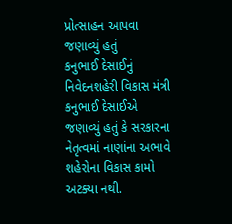પ્રોત્સાહન આપવા જણાવ્યું હતું
કનુભાઈ દેસાઈનું નિવેદનશહેરી વિકાસ મંત્રી કનુભાઈ દેસાઈએ જણાવ્યું હતું કે સરકારના નેતૃત્વમાં નાણાંના અભાવે શહેરોના વિકાસ કામો અટક્યા નથી.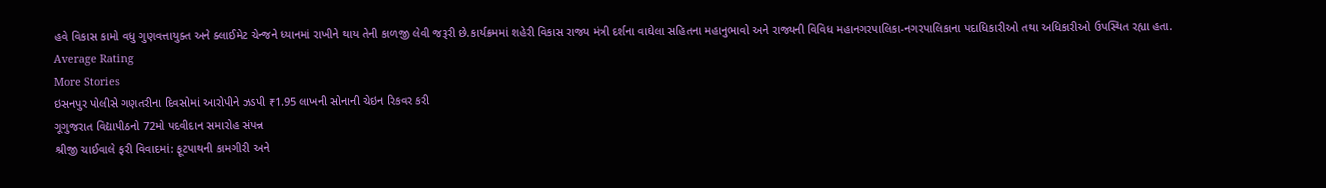હવે વિકાસ કામો વધુ ગુણવત્તાયુક્ત અને ક્લાઈમેટ ચેન્જને ધ્યાનમાં રાખીને થાય તેની કાળજી લેવી જરૂરી છે.કાર્યક્રમમાં શહેરી વિકાસ રાજ્ય મંત્રી દર્શના વાઘેલા સહિતના મહાનુભાવો અને રાજ્યની વિવિધ મહાનગરપાલિકા-નગરપાલિકાના પદાધિકારીઓ તથા અધિકારીઓ ઉપસ્થિત રહ્યા હતા.
Average Rating
More Stories
ઇસનપુર પોલીસે ગણતરીના દિવસોમાં આરોપીને ઝડપી ₹1.95 લાખની સોનાની ચેઇન રિકવર કરી
ગૂગુજરાત વિદ્યાપીઠનો 72મો પદવીદાન સમારોહ સંપન્ન
શ્રીજી ચાઈવાલે ફરી વિવાદમાં: ફૂટપાથની કામગીરી અને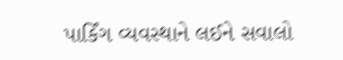પાર્કિંગ વ્યવસ્થાને લઈને સવાલો